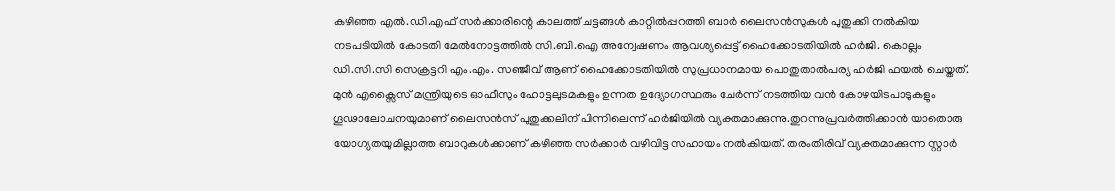കഴിഞ്ഞ എൽ.ഡി.എഫ് സർക്കാരിന്റെ കാലത്ത് ചട്ടങ്ങൾ കാറ്റിൽപ്പറത്തി ബാർ ലൈസൻസുകൾ പുതുക്കി നൽകിയ നടപടിയിൽ കോടതി മേൽനോട്ടത്തിൽ സി.ബി.ഐ അന്വേഷണം ആവശ്യപ്പെട്ട് ഹൈക്കോടതിയിൽ ഹർജി. കൊല്ലം ഡി.സി.സി സെക്രട്ടറി എം.എം. സഞ്ജീവ് ആണ് ഹൈക്കോടതിയിൽ സുപ്രധാനമായ പൊതുതാൽപര്യ ഹർജി ഫയൽ ചെയ്തത്. മുൻ എക്സൈസ് മന്ത്രിയുടെ ഓഫീസും ഹോട്ടലുടമകളും ഉന്നത ഉദ്യോഗസ്ഥരും ചേർന്ന് നടത്തിയ വൻ കോഴയിടപാടുകളും ഗൂഢാലോചനയുമാണ് ലൈസൻസ് പുതുക്കലിന് പിന്നിലെന്ന് ഹർജിയിൽ വ്യക്തമാക്കുന്നു.തുറന്നുപ്രവർത്തിക്കാൻ യാതൊരു യോഗ്യതയുമില്ലാത്ത ബാറുകൾക്കാണ് കഴിഞ്ഞ സർക്കാർ വഴിവിട്ട സഹായം നൽകിയത്. തരംതിരിവ് വ്യക്തമാക്കുന്ന സ്റ്റാർ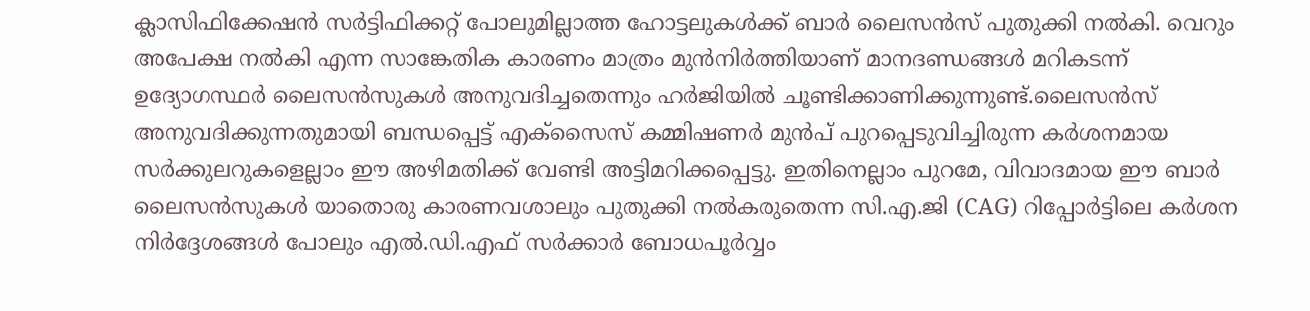ക്ലാസിഫിക്കേഷൻ സർട്ടിഫിക്കറ്റ് പോലുമില്ലാത്ത ഹോട്ടലുകൾക്ക് ബാർ ലൈസൻസ് പുതുക്കി നൽകി. വെറും അപേക്ഷ നൽകി എന്ന സാങ്കേതിക കാരണം മാത്രം മുൻനിർത്തിയാണ് മാനദണ്ഡങ്ങൾ മറികടന്ന് ഉദ്യോഗസ്ഥർ ലൈസൻസുകൾ അനുവദിച്ചതെന്നും ഹർജിയിൽ ചൂണ്ടിക്കാണിക്കുന്നുണ്ട്.ലൈസൻസ് അനുവദിക്കുന്നതുമായി ബന്ധപ്പെട്ട് എക്സൈസ് കമ്മിഷണർ മുൻപ് പുറപ്പെടുവിച്ചിരുന്ന കർശനമായ സർക്കുലറുകളെല്ലാം ഈ അഴിമതിക്ക് വേണ്ടി അട്ടിമറിക്കപ്പെട്ടു. ഇതിനെല്ലാം പുറമേ, വിവാദമായ ഈ ബാർ ലൈസൻസുകൾ യാതൊരു കാരണവശാലും പുതുക്കി നൽകരുതെന്ന സി.എ.ജി (CAG) റിപ്പോർട്ടിലെ കർശന നിർദ്ദേശങ്ങൾ പോലും എൽ.ഡി.എഫ് സർക്കാർ ബോധപൂർവ്വം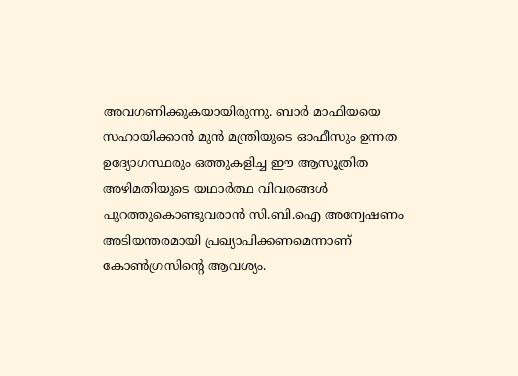അവഗണിക്കുകയായിരുന്നു. ബാർ മാഫിയയെ സഹായിക്കാൻ മുൻ മന്ത്രിയുടെ ഓഫീസും ഉന്നത ഉദ്യോഗസ്ഥരും ഒത്തുകളിച്ച ഈ ആസൂത്രിത അഴിമതിയുടെ യഥാർത്ഥ വിവരങ്ങൾ പുറത്തുകൊണ്ടുവരാൻ സി.ബി.ഐ അന്വേഷണം അടിയന്തരമായി പ്രഖ്യാപിക്കണമെന്നാണ് കോൺഗ്രസിന്റെ ആവശ്യം.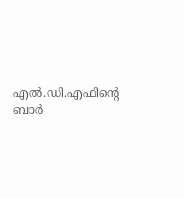എൽ.ഡി.എഫിന്റെ ബാർ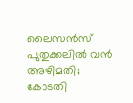ലൈസൻസ് പുതുക്കലിൽ വൻ അഴിമതി; കോടതി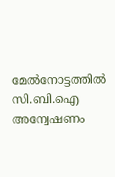മേൽനോട്ടത്തിൽ സി.ബി.ഐ അന്വേഷണം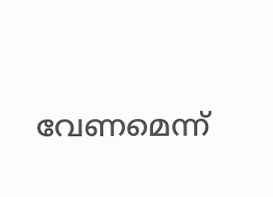വേണമെന്ന്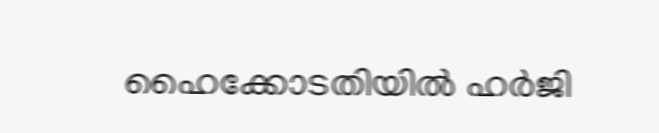ഹൈക്കോടതിയിൽ ഹർജി